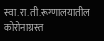स्वा.रा.ती.रूग्णालयातील कोरोनाग्रस्त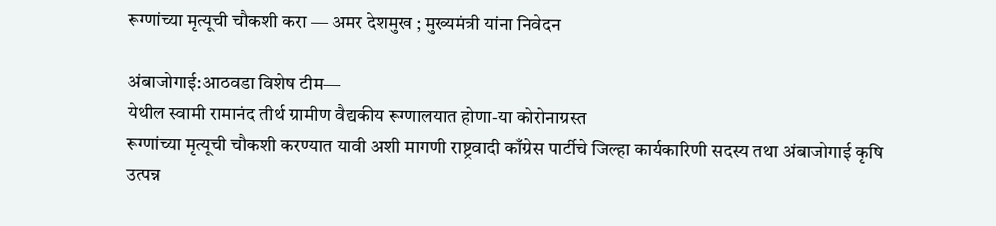रूग्णांच्या मृत्यूची चौकशी करा ― अमर देशमुख ; मुख्यमंत्री यांना निवेदन

अंबाजोगाई:आठवडा विशेष टीम―
येथील स्वामी रामानंद तीर्थ ग्रामीण वैद्यकीय रूग्णालयात होणा-या कोरोनाग्रस्त
रूग्णांच्या मृत्यूची चौकशी करण्यात यावी अशी मागणी राष्ट्रवादी काँग्रेस पार्टीचे जिल्हा कार्यकारिणी सदस्य तथा अंबाजोगाई कृषि उत्पन्न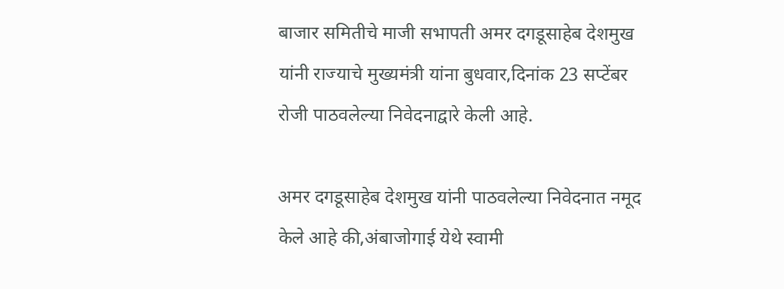बाजार समितीचे माजी सभापती अमर दगडूसाहेब देशमुख यांनी राज्याचे मुख्यमंत्री यांना बुधवार,दिनांक 23 सप्टेंबर रोजी पाठवलेल्या निवेदनाद्वारे केली आहे.

अमर दगडूसाहेब देशमुख यांनी पाठवलेल्या निवेदनात नमूद केले आहे की,अंबाजोगाई येथे स्वामी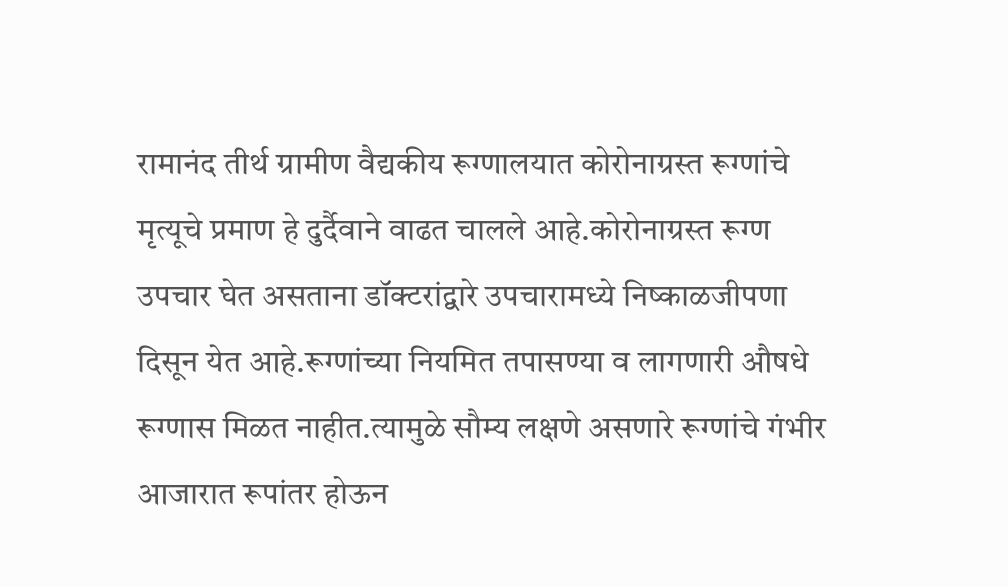रामानंद तीर्थ ग्रामीण वैद्यकीय रूग्णालयात कोरोनाग्रस्त रूग्णांचे मृत्यूचे प्रमाण हे दुर्दैवाने वाढत चालले आहे.कोरोनाग्रस्त रूग्ण उपचार घेत असताना डॉक्टरांद्वारे उपचारामध्ये निष्काळजीपणा दिसून येत आहे.रूग्णांच्या नियमित तपासण्या व लागणारी औषधे रूग्णास मिळत नाहीत.त्यामुळे सौम्य लक्षणे असणारे रूग्णांचे गंभीर आजारात रूपांतर होऊन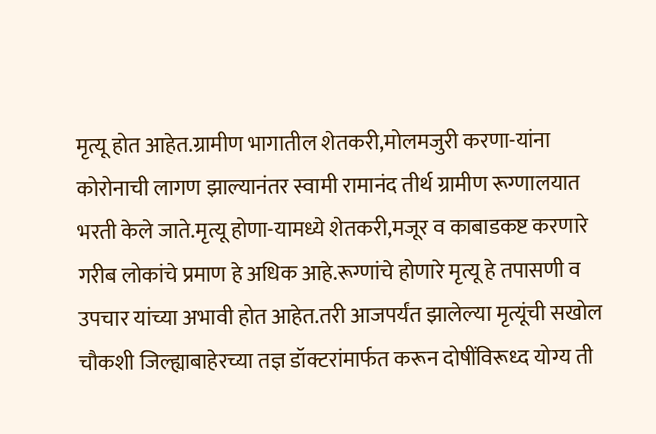मृत्यू होत आहेत.ग्रामीण भागातील शेतकरी,मोलमजुरी करणा-यांना कोरोनाची लागण झाल्यानंतर स्वामी रामानंद तीर्थ ग्रामीण रूग्णालयात भरती केले जाते.मृत्यू होणा-यामध्ये शेतकरी,मजूर व काबाडकष्ट करणारे गरीब लोकांचे प्रमाण हे अधिक आहे.रूग्णांचे होणारे मृत्यू हे तपासणी व उपचार यांच्या अभावी होत आहेत.तरी आजपर्यंत झालेल्या मृत्यूंची सखोल चौकशी जिल्ह्याबाहेरच्या तज्ञ डॉक्टरांमार्फत करून दोषींविरूध्द योग्य ती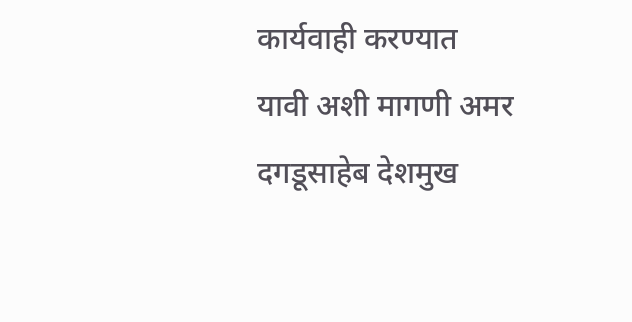कार्यवाही करण्यात यावी अशी मागणी अमर दगडूसाहेब देशमुख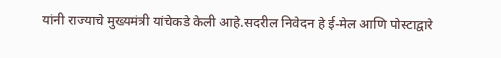यांनी राज्याचे मुख्यमंत्री यांचेकडे केली आहे.सदरील निवेदन हे ई-मेल आणि पोस्टाद्वारे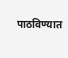पाठविण्यात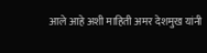आले आहे अशी माहिती अमर देशमुख यांनी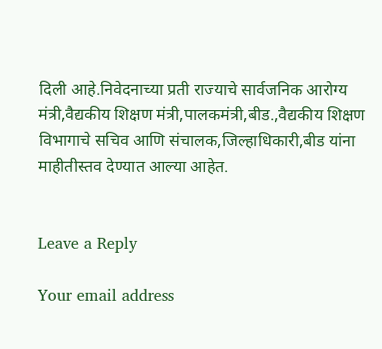दिली आहे.निवेदनाच्या प्रती राज्याचे सार्वजनिक आरोग्य मंत्री,वैद्यकीय शिक्षण मंत्री,पालकमंत्री,बीड.,वैद्यकीय शिक्षण विभागाचे सचिव आणि संचालक,जिल्हाधिकारी,बीड यांना माहीतीस्तव देण्यात आल्या आहेत.


Leave a Reply

Your email address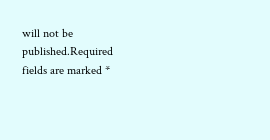will not be published.Required fields are marked *